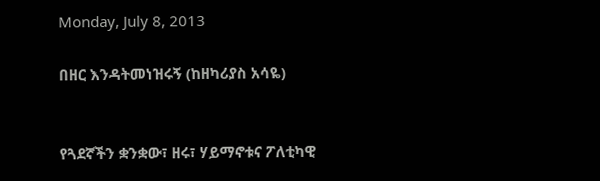Monday, July 8, 2013

በዘር እንዳትመነዝሩኝ (ከዘካሪያስ አሳዬ)


የጓደኛችን ቋንቋው፣ ዘሩ፣ ሃይማኖቱና ፖለቲካዊ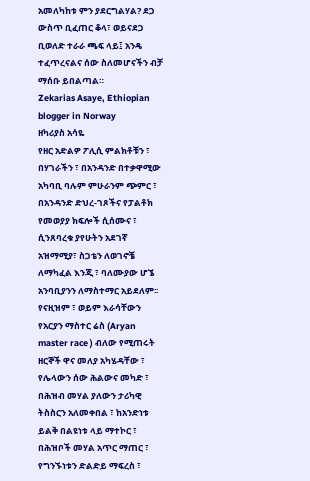አመለካከቱ ምን ያደርግልሃል? ደጋ ውስጥ ቢፈጠር ቆላ፣ ወይናደጋ ቢወለድ ተራራ ጫፍ ላይ፤ አንዴ ተፈጥረናልና ሰው ስለመሆናችን ብቻ ማሰቡ ይበልጣል።
Zekarias Asaye, Ethiopian blogger in Norway
ዘካሪያስ አሳዬ
የዘር አድልዎ ፖሊሲ ምልክቶቹን ፣ በሃገራችን ፣ በአንዳንድ በተቃዋሚው አካባቢ ባሉም ምሁራንም ጭምር ፣ በአንዳንድ ድህረ-ገጾችና የፓልቶክ የመወያያ ክፍሎች ሲሰሙና ፣ ሲንጸባረቁ ያየሁትን አደገኛ አዝማሚያ፣ ስጋቴን ለወገኖቼ ለማካፈል እንጂ ፣ ባለሙያው ሆኜ አንባቢያንን ለማስተማር አይደለም፡፡
የናዚዝም ፣ ወይም እራሳቸውን የአርያን ማስተር ሬስ (Aryan master race ) ብለው የሚጠሩት ዘርኞች ዋና መለያ አካሄዳቸው ፣ የሌላውን ሰው ሕልውና መካድ ፣ በሕዝብ መሃል ያለውን ታሪካዊ ትስስርን አለመቀበል ፣ ከአንድነቱ ይልቅ በልዩነቱ ላይ ማተኮር ፣ በሕዝቦች መሃል አጥር ማጠር ፣ የግንኙነቱን ድልድይ ማፍረስ ፣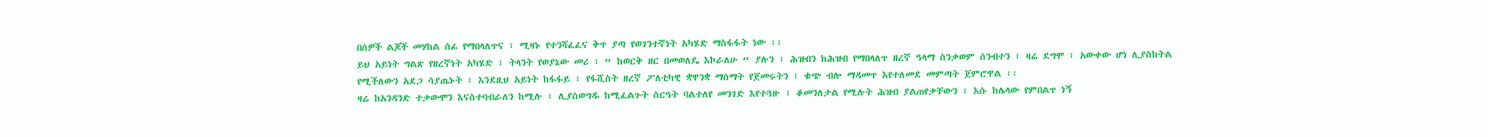በሰዎች ልጆች መሃከል ሰፊ የማበላለጥና ፣ ሚዛኑ የተንሻፈፈና ቅጥ ያጣ የወገንተኛነት አካሄድ ማስፋፋት ነው ፡፡
ይህ አይነት ግልጽ የዘረኛነት አካሄድ ፣ ትላንት የወያኔው መሪ ፣ “ ከወርቅ ዘር በመወለዴ እኮራለሁ “ ያሉን ፣ ሕዝብን ከሕዝብ የማበላለጥ ዘረኛ ዓላማ ስንቃወም ሰንብተን ፣ ዛሬ ደግሞ ፣ አውቀው ሆነ ሊያስከትል የሚችለውን አደጋ ሳያጤኑት ፣ እንደዚህ አይነት ከፋፋይ ፣ የፋሺስት ዘረኛ ፖለቲካዊ ቋዋንቋ ማሰማት የጀመሩትን ፣ ቁጭ ብሎ ማዳመጥ እየተለመደ መምጣት ጀምሮዋል ፡፡
ዛሬ ከአንዳንድ ተቃውሞን እናስተባብራለን ከሚሉ ፣ ሊያስወግዱ ከሚፈልጉት ስርዓት ባልተለየ መንገድ እየተጓዙ ፣ ቆመንለታል የሚሉት ሕዝብ ያልጠየቃቸውን ፣ እሱ ከሌላው የምበልጥ ነኝ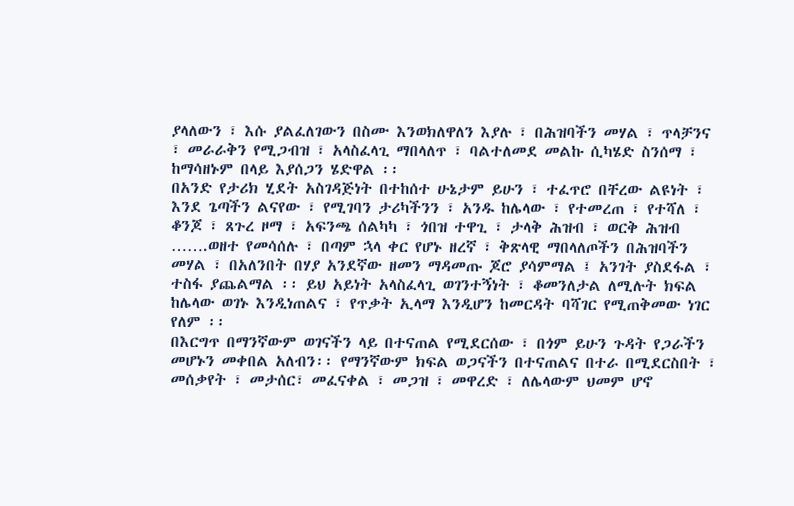ያላለውን ፣ እሱ ያልፈለገውን በስሙ እንወክለዋለን እያሉ ፣ በሕዝባችን መሃል ፣ ጥላቻንና ፣ መራራቅን የሚጋብዝ ፣ አላስፈላጊ ማበላለጥ ፣ ባልተለመደ መልኩ ሲካሄድ ስንሰማ ፣ ከማሳዘኑም በላይ እያሰጋን ሄድዋል ፡፡
በአንድ የታሪክ ሂደት አስገዳጅነት በተከሰተ ሁኔታም ይሁን ፣ ተፈጥሮ በቸረው ልዩነት ፣ እንደ ጌጣችን ልናየው ፣ የሚገባን ታሪካችንን ፣ አንዱ ከሌላው ፣ የተመረጠ ፣ የተሻለ ፣ ቆንጆ ፣ ጸጉረ ዞማ ፣ አፍንጫ ሰልካካ ፣ ጎበዝ ተዋጊ ፣ ታላቅ ሕዝብ ፣ ወርቅ ሕዝብ …….ወዘተ የመሳሰሉ ፣ በጣም ኋላ ቀር የሆኑ ዘረኛ ፣ ቅጽላዊ ማበላለጦችን በሕዝባችን መሃል ፣ በአለንበት በሃያ አንደኛው ዘመን ማዳመጡ ጆሮ ያሳምማል ፤ አንገት ያስደፋል ፣ ተስፋ ያጨልማል ፡፡ ይህ አይነት አላስፈላጊ ወገንተኝነት ፣ ቆመንለታል ለሚሉት ክፍል ከሌላው ወገኑ እንዲነጠልና ፣ የጥቃት ኢላማ እንዲሆን ከመርዳት ባሻገር የሚጠቅመው ነገር የለም ፡፡
በእርግጥ በማንኛውም ወገናችን ላይ በተናጠል የሚደርሰው ፣ በጎም ይሁን ጉዳት የጋራችን መሆኑን መቀበል አለብን፡፡ የማንኛውም ክፍል ወጋናችን በተናጠልና በተራ በሚደርስበት ፣ መሰቃየት ፣ መታሰር፣ መፈናቀል ፣ መጋዝ ፣ መዋረድ ፣ ለሌላውም ህመም ሆኖ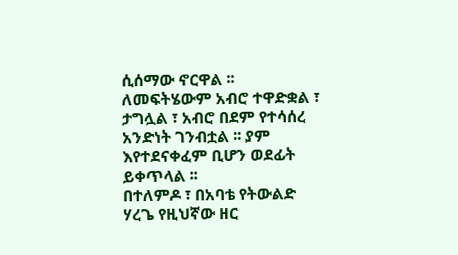ሲሰማው ኖርዋል ፡፡ ለመፍትሄውም አብሮ ተዋድቋል ፣ ታግሏል ፣ አብሮ በደም የተሳሰረ አንድነት ገንብቷል ፡፡ ያም እየተደናቀፈም ቢሆን ወደፊት ይቀጥላል ፡፡
በተለምዶ ፣ በአባቴ የትውልድ ሃረጌ የዚህኛው ዘር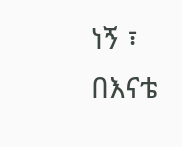ነኝ ፣ በእናቴ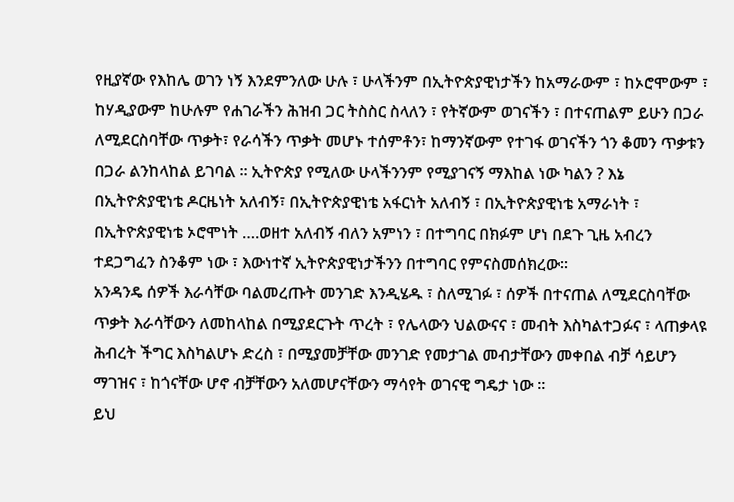የዚያኛው የእከሌ ወገን ነኝ እንደምንለው ሁሉ ፣ ሁላችንም በኢትዮጵያዊነታችን ከአማራውም ፣ ከኦሮሞውም ፣ ከሃዲያውም ከሁሉም የሐገራችን ሕዝብ ጋር ትስስር ስላለን ፣ የትኛውም ወገናችን ፣ በተናጠልም ይሁን በጋራ ለሚደርስባቸው ጥቃት፣ የራሳችን ጥቃት መሆኑ ተሰምቶን፣ ከማንኛውም የተገፋ ወገናችን ጎን ቆመን ጥቃቱን በጋራ ልንከላከል ይገባል ፡፡ ኢትዮጵያ የሚለው ሁላችንንም የሚያገናኝ ማእከል ነው ካልን ? እኔ በኢትዮጵያዊነቴ ዶርዜነት አለብኝ፣ በኢትዮጵያዊነቴ አፋርነት አለብኝ ፣ በኢትዮጵያዊነቴ አማራነት ፣ በኢትዮጵያዊነቴ ኦሮሞነት ….ወዘተ አለብኝ ብለን አምነን ፣ በተግባር በክፉም ሆነ በደጉ ጊዜ አብረን ተደጋግፈን ስንቆም ነው ፣ እውነተኛ ኢትዮጵያዊነታችንን በተግባር የምናስመሰክረው፡፡
አንዳንዴ ሰዎች እራሳቸው ባልመረጡት መንገድ እንዲሄዱ ፣ ስለሚገፉ ፣ ሰዎች በተናጠል ለሚደርስባቸው ጥቃት እራሳቸውን ለመከላከል በሚያደርጉት ጥረት ፣ የሌላውን ህልውናና ፣ መብት እስካልተጋፉና ፣ ላጠቃላዩ ሕብረት ችግር እስካልሆኑ ድረስ ፣ በሚያመቻቸው መንገድ የመታገል መብታቸውን መቀበል ብቻ ሳይሆን ማገዝና ፣ ከጎናቸው ሆኖ ብቻቸውን አለመሆናቸውን ማሳየት ወገናዊ ግዴታ ነው ፡፡
ይህ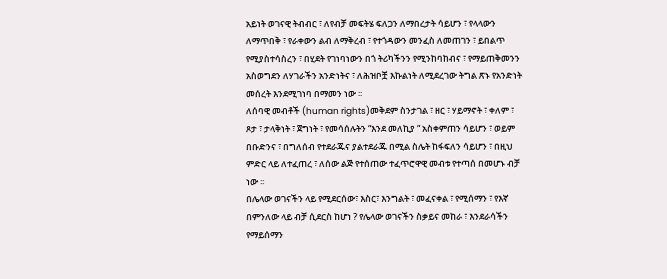አይነት ወገናዊ ትብብር ፣ ለየብቻ መፍትሄ ፍለጋን ለማበረታት ሳይሆን ፣ የላላውን ለማጥበቅ ፣ የራቀውን ልብ ለማቅረብ ፣ የተጎዳውን መንፈስ ለመጠገን ፣ ይበልጥ የሚያስተሳስረን ፣ በሂደት የገነባነውን በጎ ትሪካችንን የሚንከባከብና ፣ የማይጠቅመንን አስወግደን ለሃገራችን አንድነትና ፣ ለሕዝቦቿ እኩልነት ለሚደረገው ትግል ጽኑ የአንድነት መሰረት እንደሚገነባ በማመን ነው ፡፡
ለሰባዊ መብቶች (human rights)መቅደም ስንታገል ፣ ዘር ፣ ሃይማኖት ፣ ቀለም ፣ ጾታ ፣ ታላቅነት ፣ ጀግነት ፣ የመሳሰሉትን “እንደ መለኪያ “ አስቀምጠን ሳይሆን ፣ ወይም በቡድንና ፣ በግለሰብ የተደራጁና ያልተደራጁ በሚል ስሌት ከፋፍለን ሳይሆን ፣ በዚህ ምድር ላይ ለተፈጠረ ፣ ለሰው ልጅ የተሰጠው ተፈጥሮዋዊ መብቱ የተጣሰ በመሆኑ ብቻ ነው ፡፡
በሌላው ወገናችን ላይ የሚደርሰው፣ እስር፣ እንግልት ፣ መፈናቀል ፣ የሚሰማን ፣ የእኛ በምንለው ላይ ብቻ ሲደርስ ከሆነ ? የሌላው ወገናችን ስቃይና መከራ ፣ እንደራሳችን የማይሰማን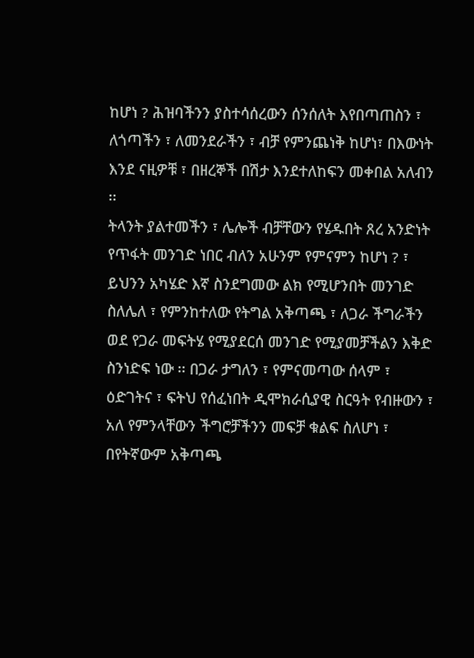ከሆነ ? ሕዝባችንን ያስተሳሰረውን ሰንሰለት እየበጣጠስን ፣ ለጎጣችን ፣ ለመንደራችን ፣ ብቻ የምንጨነቅ ከሆነ፣ በእውነት እንደ ናዚዎቹ ፣ በዘረኞች በሽታ እንደተለከፍን መቀበል አለብን ፡፡
ትላንት ያልተመችን ፣ ሌሎች ብቻቸውን የሄዱበት ጸረ አንድነት የጥፋት መንገድ ነበር ብለን አሁንም የምናምን ከሆነ ? ፣ ይህንን አካሄድ እኛ ስንደግመው ልክ የሚሆንበት መንገድ ስለሌለ ፣ የምንከተለው የትግል አቅጣጫ ፣ ለጋራ ችግራችን ወደ የጋራ መፍትሄ የሚያደርሰ መንገድ የሚያመቻችልን እቅድ ስንነድፍ ነው ፡፡ በጋራ ታግለን ፣ የምናመጣው ሰላም ፣ ዕድገትና ፣ ፍትህ የሰፈነበት ዲሞክራሲያዊ ስርዓት የብዙውን ፣ አለ የምንላቸውን ችግሮቻችንን መፍቻ ቁልፍ ስለሆነ ፣ በየትኛውም አቅጣጫ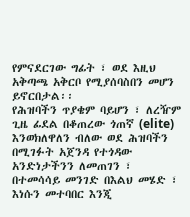የምናደርገው ግፊት ፣ ወደ እዚህ አቅጣጫ አቅርቦ የሚያሰባስበን መሆን ይኖርበታል፡፡
የሕዝባችን ጥያቄም ባይሆን ፣ ለረዥም ጊዜ ፊደል በቆጠረው ጎጠኛ (elite) እንወክለዋለን ብለው ወደ ሕዝባችን በሚገፉት አጀንዳ የተጎዳው አንድነታችንን ለመጠገን ፣ በተመሳሳይ መንገድ በእልህ መሄድ ፣ እነሱን መተባበር እንጂ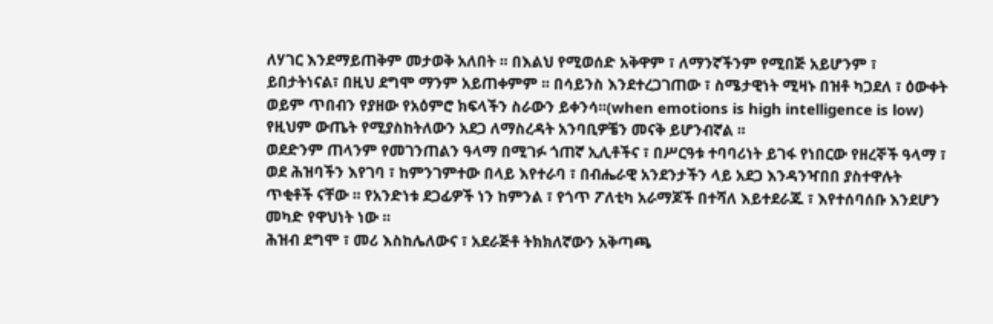ለሃገር እንደማይጠቅም መታወቅ አለበት ፡፡ በእልህ የሚወሰድ አቅዋም ፣ ለማንኛችንም የሚበጅ አይሆንም ፣ ይበታትነናል፣ በዚህ ደግሞ ማንም አይጠቀምም ፡፡ በሳይንስ እንደተረጋገጠው ፣ ስሜታዊነት ሚዛኑ በዝቶ ካጋደለ ፣ ዕውቀት ወይም ጥበብን የያዘው የአዕምሮ ክፍላችን ስራውን ይቀንሳ፡፡(when emotions is high intelligence is low) የዚህም ውጤት የሚያስከትለውን አደጋ ለማስረዳት አንባቢዎቼን መናቅ ይሆንብኛል ፡፡
ወደድንም ጠላንም የመገንጠልን ዓላማ በሚገፉ ጎጠኛ ኢሊቶችና ፣ በሥርዓቱ ተባባሪነት ይገፋ የነበርው የዘረኞች ዓላማ ፣ ወደ ሕዝባችን እየገባ ፣ ከምንገምተው በላይ እየተራባ ፣ በብሔራዊ አንደንታችን ላይ አደጋ እንዳንዣበበ ያስተዋሉት ጥቂቶች ናቸው ፡፡ የአንድነቱ ደጋፊዎች ነን ከምንል ፣ የጎጥ ፖለቲካ አራማጆች በተሻለ እይተደራጁ ፣ እየተሰባሰቡ እንደሆን መካድ የዋህነት ነው ፡፡
ሕዝብ ደግሞ ፣ መሪ እስከሌለውና ፣ አደራጅቶ ትክክለኛውን አቅጣጫ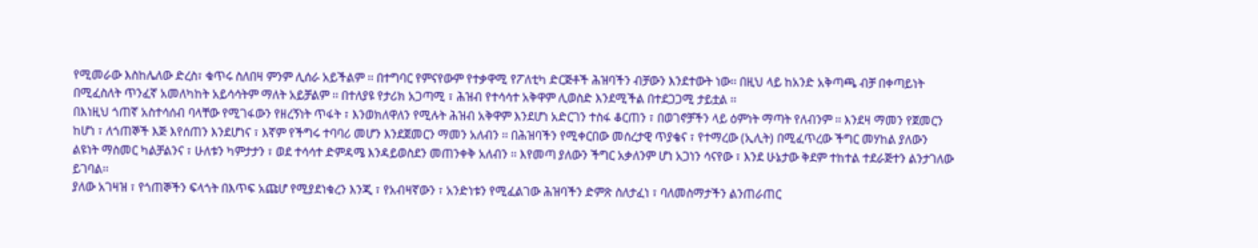የሚመራው እስከሌለው ድረስ፣ ቁጥሩ ስለበዛ ምንም ሊሰራ አይችልም ፡፡ በተግባር የምናየውም የተቃዋሚ የፖለቲካ ድርጅቶች ሕዝባችን ብቻውን እንደተውት ነው፡፡ በዚህ ላይ ከአንድ አቅጣጫ ብቻ በቀጣይነት በሚፈስለት ጥንፈኛ አመለካከት አይሳሳትም ማለት አይቻልም ፡፡ በተለያዩ የታሪክ አጋጣሚ ፣ ሕዝብ የተሳሳተ አቅዋም ሊወስድ እንደሚችል በተደጋጋሚ ታይቷል ፡፡
በእነዚህ ጎጠኛ አስተሳሰብ ባላቸው የሚገፋውን የዘረኝነት ጥፋት ፣ እንወክለዋለን የሚሉት ሕዝብ አቅዋም እንደሆነ አድርገን ተስፋ ቆርጠን ፣ በወገኖቻችን ላይ ዕምነት ማጣት የለብንም ፡፡ እንደዛ ማመን የጀመርን ከሆነ ፣ ለጎጠኞች እጅ እየሰጠን እንደሆነና ፣ እኛም የችግሩ ተባባሪ መሆን እንደጀመርን ማመን አለብን ፡፡ በሕዝባችን የሚቀርበው መሰረታዊ ጥያቄና ፣ የተማረው (ኢሊት) በሚፈጥረው ችግር መሃከል ያለውን ልዩነት ማስመር ካልቻልንና ፣ ሁለቱን ካምታታን ፣ ወደ ተሳሳተ ድምዳሜ እንዳይወስደን መጠንቀቅ አለብን ፡፡ እየመጣ ያለውን ችግር አቃለንም ሆነ አጋነን ሳናየው ፣ እንደ ሁኔታው ቅደም ተከተል ተደራጅተን ልንታገለው ይገባል፡፡
ያለው አገዛዝ ፣ የጎጠኞችን ፍላጎት በእጥፍ አጩሆ የሚያደነቁረን እንጂ ፣ የአብዛኛውን ፣ አንድነቱን የሚፈልገው ሕዝባችን ድምጽ ስለታፈነ ፣ ባለመስማታችን ልንጠራጠር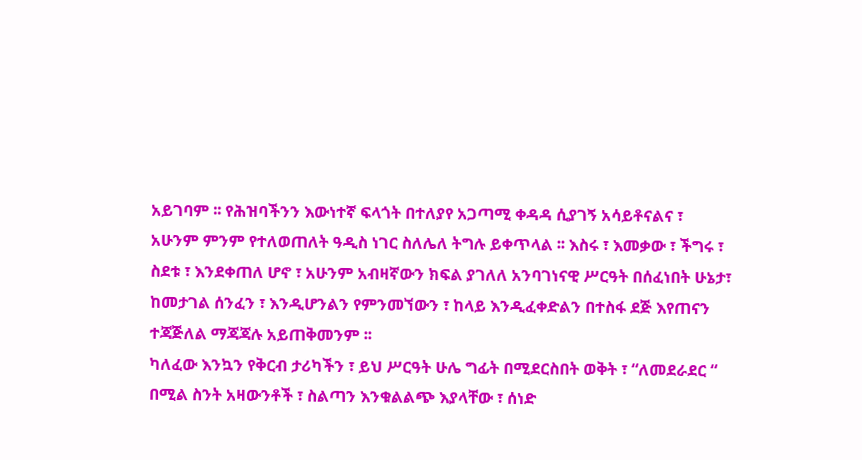አይገባም ፡፡ የሕዝባችንን እውነተኛ ፍላጎት በተለያየ አጋጣሚ ቀዳዳ ሲያገኝ አሳይቶናልና ፣ አሁንም ምንም የተለወጠለት ዓዲስ ነገር ስለሌለ ትግሉ ይቀጥላል ፡፡ እስሩ ፣ እመቃው ፣ ችግሩ ፣ ስደቱ ፣ እንደቀጠለ ሆኖ ፣ አሁንም አብዛኛውን ክፍል ያገለለ አንባገነናዊ ሥርዓት በሰፈነበት ሁኔታ፣ ከመታገል ሰንፈን ፣ እንዲሆንልን የምንመኘውን ፣ ከላይ እንዲፈቀድልን በተስፋ ደጅ እየጠናን ተጃጅለል ማጃጃሉ አይጠቅመንም ፡፡
ካለፈው እንኳን የቅርብ ታሪካችን ፣ ይህ ሥርዓት ሁሌ ግፊት በሚደርስበት ወቅት ፣ “ለመደራደር “ በሚል ስንት አዛውንቶች ፣ ስልጣን እንቁልልጭ እያላቸው ፣ ሰነድ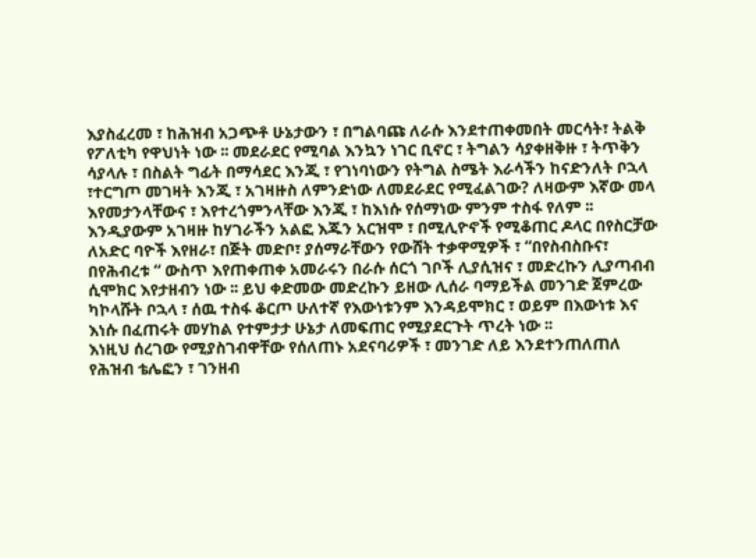እያስፈረመ ፣ ከሕዝብ አጋጭቶ ሁኔታውን ፣ በግልባጩ ለራሱ እንደተጠቀመበት መርሳት፣ ትልቅ የፖለቲካ የዋህነት ነው ፡፡ መደራደር የሚባል እንኳን ነገር ቢኖር ፣ ትግልን ሳያቀዘቅዙ ፣ ትጥቅን ሳያላሉ ፣ በስልት ግፊት በማሳደር እንጂ ፣ የገነባነውን የትግል ስሜት እራሳችን ከናድንለት ቦኋላ ፣ተርግጦ መገዛት እንጂ ፣ አገዛዙስ ለምንድነው ለመደራደር የሚፈልገው? ለዛውም እኛው መላ እየመታንላቸውና ፣ እየተረጎምንላቸው እንጂ ፣ ከእነሱ የሰማነው ምንም ተስፋ የለም ፡፡
እንዲያውም አገዛዙ ከሃገራችን አልፎ እጁን አርዝሞ ፣ በሚሊዮኖች የሚቆጠር ዶላር በየስርቻው ለአድር ባዮች እየዘራ፣ በጅት መድቦ፣ ያሰማራቸውን የውሸት ተቃዋሚዎች ፣ “በየስብስቡና፣ በየሕብረቱ “ ውስጥ እየጠቀጠቀ አመራሩን በራሱ ሰርጎ ገቦች ሊያሲዝና ፣ መድረኩን ሊያጣብብ ሲሞክር እየታዘብን ነው ፡፡ ይህ ቀድመው መድረኩን ይዘው ሊሰራ ባማይችል መንገድ ጀምረው ካኮላሹት ቦኋላ ፣ ሰዉ ተስፋ ቆርጦ ሁለተኛ የእውነቱንም እንዳይሞክር ፣ ወይም በእውነቱ እና እነሱ በፈጠሩት መሃከል የተምታታ ሁኔታ ለመፍጠር የሚያደርጉት ጥረት ነው ፡፡
እነዚህ ሰረገው የሚያስገብዋቸው የሰለጠኑ አደናባሪዎች ፣ መንገድ ለይ እንደተንጠለጠለ የሕዝብ ቴሌፎን ፣ ገንዘብ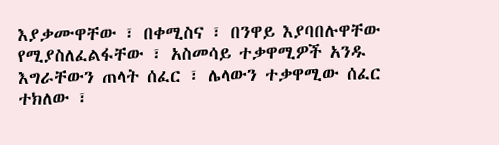እያቃሙዋቸው ፣ በቀሚስና ፣ በንዋይ እያባበሉዋቸው የሚያስለፈልፋቸው ፣ አስመሳይ ተቃዋሚዎች አንዱ እግራቸውን ጠላት ሰፈር ፣ ሌላውን ተቃዋሚው ሰፈር ተክለው ፣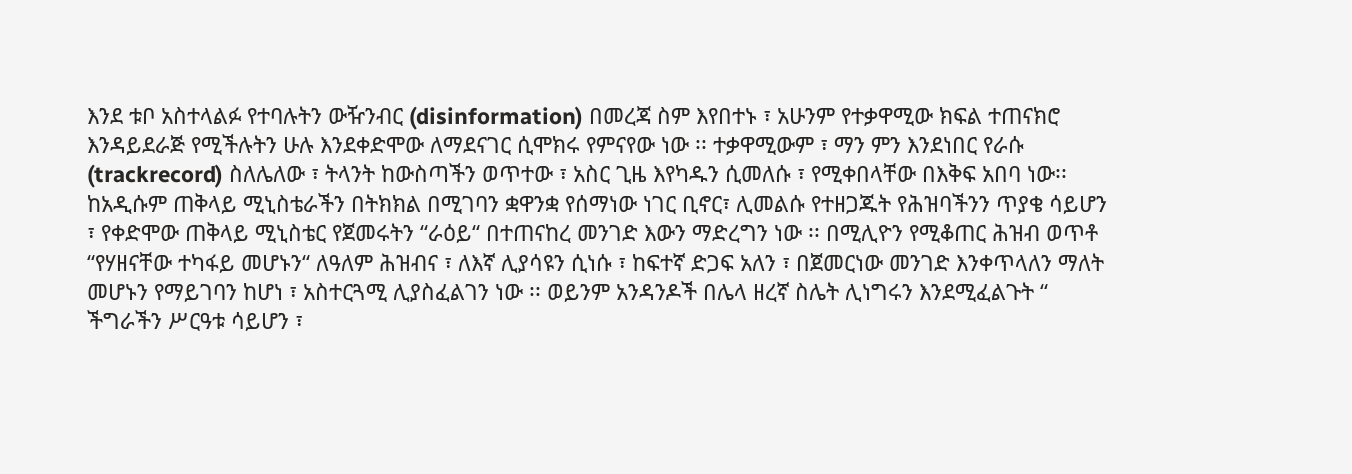እንደ ቱቦ አስተላልፉ የተባሉትን ውዥንብር (disinformation) በመረጃ ስም እየበተኑ ፣ አሁንም የተቃዋሚው ክፍል ተጠናክሮ እንዳይደራጅ የሚችሉትን ሁሉ እንደቀድሞው ለማደናገር ሲሞክሩ የምናየው ነው ፡፡ ተቃዋሚውም ፣ ማን ምን እንደነበር የራሱ (trackrecord) ስለሌለው ፣ ትላንት ከውስጣችን ወጥተው ፣ አስር ጊዜ እየካዱን ሲመለሱ ፣ የሚቀበላቸው በእቅፍ አበባ ነው፡፡
ከአዲሱም ጠቅላይ ሚኒስቴራችን በትክክል በሚገባን ቋዋንቋ የሰማነው ነገር ቢኖር፣ ሊመልሱ የተዘጋጁት የሕዝባችንን ጥያቄ ሳይሆን ፣ የቀድሞው ጠቅላይ ሚኒስቴር የጀመሩትን “ራዕይ“ በተጠናከረ መንገድ እውን ማድረግን ነው ፡፡ በሚሊዮን የሚቆጠር ሕዝብ ወጥቶ “የሃዘናቸው ተካፋይ መሆኑን“ ለዓለም ሕዝብና ፣ ለእኛ ሊያሳዩን ሲነሱ ፣ ከፍተኛ ድጋፍ አለን ፣ በጀመርነው መንገድ እንቀጥላለን ማለት መሆኑን የማይገባን ከሆነ ፣ አስተርጓሚ ሊያስፈልገን ነው ፡፡ ወይንም አንዳንዶች በሌላ ዘረኛ ስሌት ሊነግሩን እንደሚፈልጉት “ ችግራችን ሥርዓቱ ሳይሆን ፣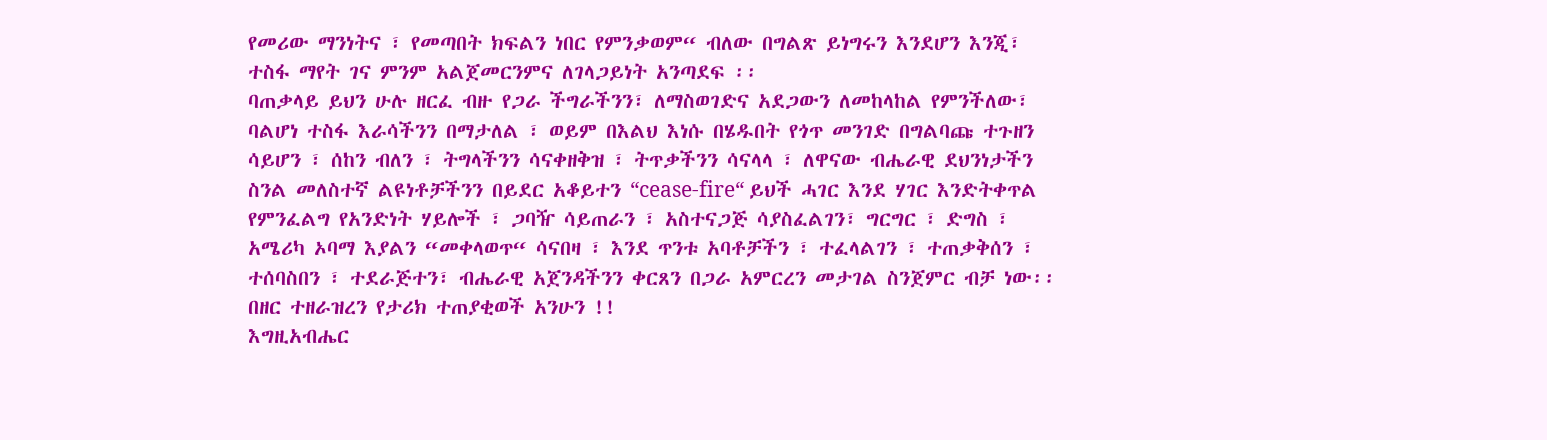የመሪው ማንነትና ፣ የመጣበት ክፍልን ነበር የምንቃወም“ ብለው በግልጽ ይነግሩን እንደሆን እንጂ፣ ተስፋ ማየት ገና ምንም አልጀመርንምና ለገላጋይነት አንጣደፍ ፡፡
ባጠቃላይ ይህን ሁሉ ዘርፈ ብዙ የጋራ ችግራችንን፣ ለማስወገድና አደጋውን ለመከላከል የምንችለው፣ ባልሆነ ተስፋ እራሳችንን በማታለል ፣ ወይም በእልህ እነሱ በሄዱበት የጎጥ መንገድ በግልባጩ ተጉዘን ሳይሆን ፣ ሰከን ብለን ፣ ትግላችንን ሳናቀዘቅዝ ፣ ትጥቃችንን ሳናላላ ፣ ለዋናው ብሔራዊ ደህንነታችን ስንል መለስተኛ ልዩነቶቻችንን በይደር አቆይተን “cease-fire“ ይህች ሓገር እንደ ሃገር እንድትቀጥል የምንፈልግ የአንድነት ሃይሎች ፣ ጋባዥ ሳይጠራን ፣ አስተናጋጅ ሳያስፈልገን፣ ግርግር ፣ ድግስ ፣ አሜሪካ ኦባማ እያልን “መቀላወጥ“ ሳናበዛ ፣ እንደ ጥንቱ አባቶቻችን ፣ ተፈላልገን ፣ ተጠቃቅሰን ፣ ተሰባስበን ፣ ተደራጅተን፣ ብሔራዊ አጀንዳችንን ቀርጸን በጋራ አምርረን መታገል ስንጀምር ብቻ ነው፡፡በዘር ተዘራዝረን የታሪክ ተጠያቂወች አንሁን !!
እግዚአብሔር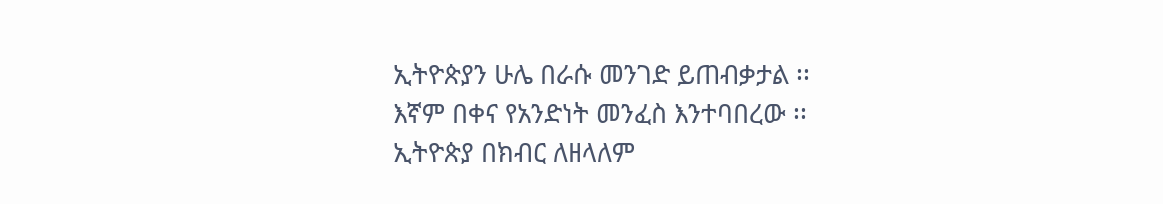ኢትዮጵያን ሁሌ በራሱ መንገድ ይጠብቃታል ፡፡
እኛም በቀና የአንድነት መንፈስ እንተባበረው ፡፡
ኢትዮጵያ በክብር ለዘላለም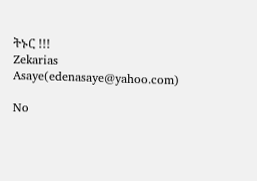ትኑር !!!
Zekarias Asaye(edenasaye@yahoo.com)

No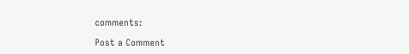comments:

Post a Comment